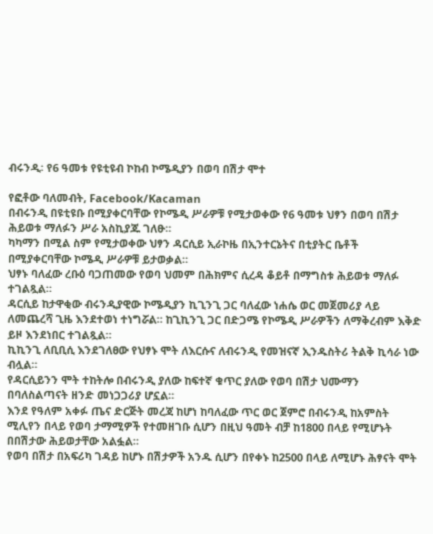ብሩንዲ፡ የ6 ዓመቱ የዩቲዩብ ኮከብ ኮሜዲያን በወባ በሽታ ሞተ

የፎቶው ባለመብት, Facebook/Kacaman
በብሩንዲ በዩቲዩቡ በሚያቀርባቸው የኮሜዲ ሥራዎቹ የሚታወቀው የ6 ዓመቱ ህፃን በወባ በሽታ ሕይወቱ ማለፉን ሥራ አስኪያጁ ገለፁ።
ካካማን በሚል ስም የሚታወቀው ህፃን ዳርሲይ ኢራኮዜ በኢንተርኔትና በቲያትር ቤቶች በሚያቀርባቸው ኮሜዲ ሥራዎቹ ይታወቃል።
ህፃኑ ባለፈው ረቡዕ ባጋጠመው የወባ ህመም በሕክምና ሲረዳ ቆይቶ በማግስቱ ሕይወቱ ማለፉ ተገልጿል።
ዳርሲይ ከታዋቂው ብሩንዲያዊው ኮሜዲያን ኪጊንጊ ጋር ባለፈው ነሐሴ ወር መጀመሪያ ላይ ለመጨረሻ ጊዜ እንደተወነ ተነግሯል። ከጊኪንጊ ጋር በድጋሜ የኮሜዲ ሥራዎችን ለማቅረብም እቅድ ይዞ እንደነበር ተገልጿል።
ኪኪንጊ ለቢቢሲ እንደገለፀው የህፃኑ ሞት ለእርሱና ለብሩንዲ የመዝናኛ ኢንዱስትሪ ትልቅ ኪሳራ ነው ብሏል።
የዳርሲይንን ሞት ተከትሎ በብሩንዲ ያለው ከፍተኛ ቁጥር ያለው የወባ በሽታ ህሙማን በባለስልጣናት ዘንድ መነጋጋሪያ ሆኗል።
እንደ የዓለም አቀፉ ጤና ድርጅት መረጃ ከሆነ ከባለፈው ጥር ወር ጀምሮ በብሩንዲ ከአምስት ሚሊየን በላይ የወባ ታማሚዎች የተመዘገቡ ሲሆን በዚህ ዓመት ብቻ ከ1800 በላይ የሚሆኑት በበሽታው ሕይወታቸው አልፏል።
የወባ በሽታ በአፍሪካ ገዳይ ከሆኑ በሽታዎች አንዱ ሲሆን በየቀኑ ከ2500 በላይ ለሚሆኑ ሕፃናት ሞት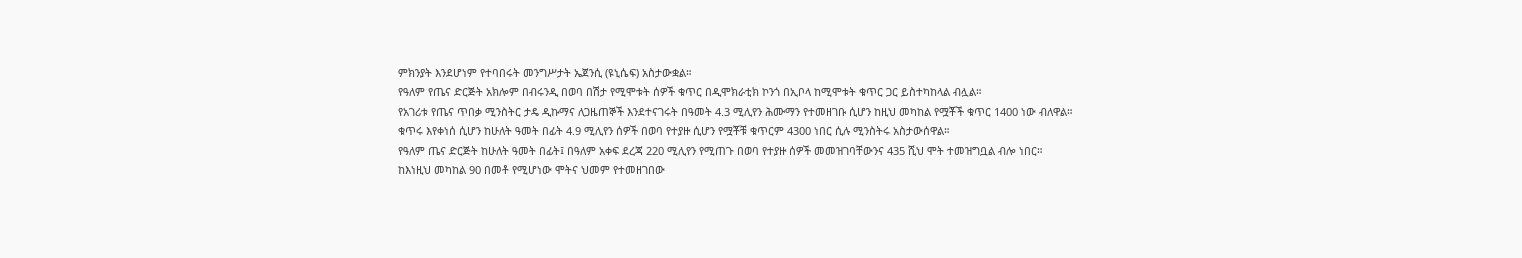ምክንያት እንደሆነም የተባበሩት መንግሥታት ኤጀንሲ (ዩኒሴፍ) አስታውቋል።
የዓለም የጤና ድርጅት አክሎም በብሩንዲ በወባ በሽታ የሚሞቱት ሰዎች ቁጥር በዲሞክራቲክ ኮንጎ በኢቦላ ከሚሞቱት ቁጥር ጋር ይስተካከላል ብሏል።
የአገሪቱ የጤና ጥበቃ ሚንስትር ታዴ ዲኩማና ለጋዜጠኞች እንደተናገሩት በዓመት 4.3 ሚሊየን ሕሙማን የተመዘገቡ ሲሆን ከዚህ መካከል የሟቾች ቁጥር 1400 ነው ብለዋል።
ቁጥሩ እየቀነሰ ሲሆን ከሁለት ዓመት በፊት 4.9 ሚሊየን ሰዎች በወባ የተያዙ ሲሆን የሟቾቹ ቁጥርም 4300 ነበር ሲሉ ሚንስትሩ አስታውሰዋል።
የዓለም ጤና ድርጅት ከሁለት ዓመት በፊት፤ በዓለም አቀፍ ደረጃ 220 ሚሊየን የሚጠጉ በወባ የተያዙ ሰዎች መመዝገባቸውንና 435 ሺህ ሞት ተመዝግቧል ብሎ ነበር።
ከእነዚህ መካከል 90 በመቶ የሚሆነው ሞትና ህመም የተመዘገበው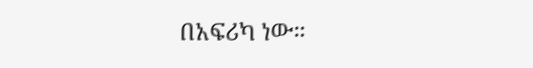በአፍሪካ ነው።